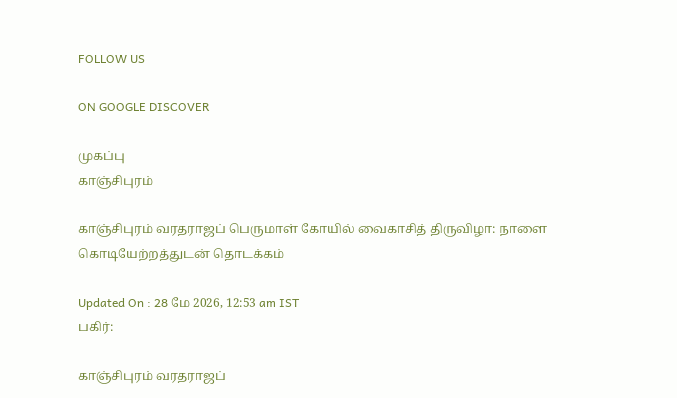FOLLOW US

ON GOOGLE DISCOVER

முகப்பு
காஞ்சிபுரம்

காஞ்சிபுரம் வரதராஜப் பெருமாள் கோயில் வைகாசித் திருவிழா: நாளை கொடியேற்றத்துடன் தொடக்கம்

Updated On : 28 மே 2026, 12:53 am IST
பகிர்:

காஞ்சிபுரம் வரதராஜப்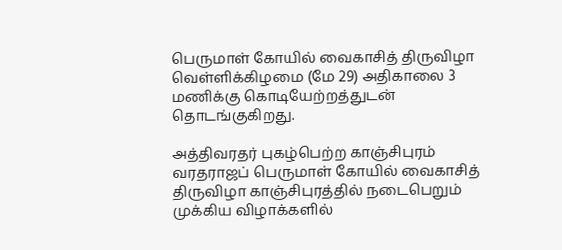பெருமாள் கோயில் வைகாசித் திருவிழா வெள்ளிக்கிழமை (மே 29) அதிகாலை 3 மணிக்கு கொடியேற்றத்துடன் தொடங்குகிறது.

அத்திவரதர் புகழ்பெற்ற காஞ்சிபுரம் வரதராஜப் பெருமாள் கோயில் வைகாசித் திருவிழா காஞ்சிபுரத்தில் நடைபெறும் முக்கிய விழாக்களில்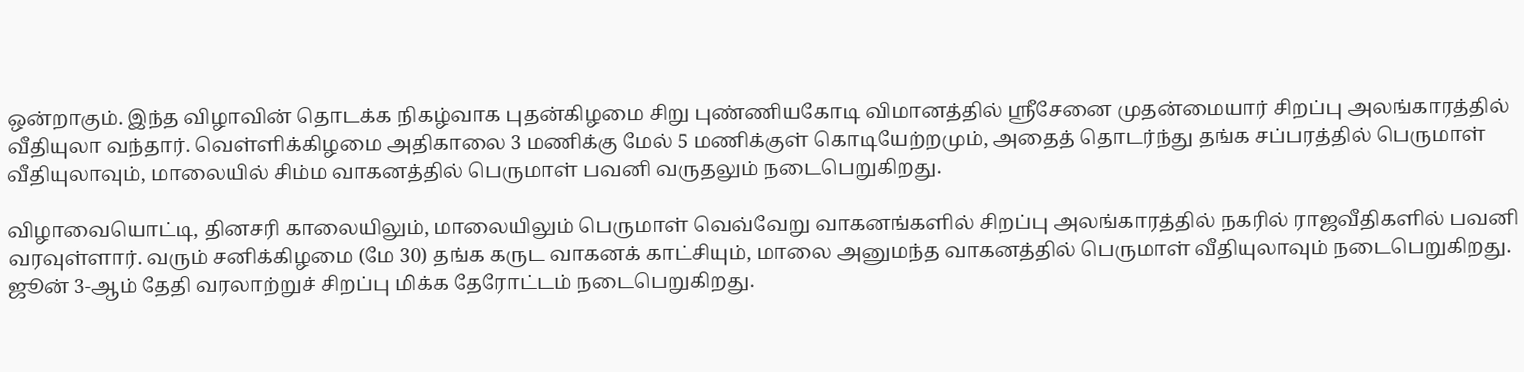ஒன்றாகும். இந்த விழாவின் தொடக்க நிகழ்வாக புதன்கிழமை சிறு புண்ணியகோடி விமானத்தில் ஸ்ரீசேனை முதன்மையார் சிறப்பு அலங்காரத்தில் வீதியுலா வந்தார். வெள்ளிக்கிழமை அதிகாலை 3 மணிக்கு மேல் 5 மணிக்குள் கொடியேற்றமும், அதைத் தொடர்ந்து தங்க சப்பரத்தில் பெருமாள் வீதியுலாவும், மாலையில் சிம்ம வாகனத்தில் பெருமாள் பவனி வருதலும் நடைபெறுகிறது.

விழாவையொட்டி, தினசரி காலையிலும், மாலையிலும் பெருமாள் வெவ்வேறு வாகனங்களில் சிறப்பு அலங்காரத்தில் நகரில் ராஜவீதிகளில் பவனி வரவுள்ளார். வரும் சனிக்கிழமை (மே 30) தங்க கருட வாகனக் காட்சியும், மாலை அனுமந்த வாகனத்தில் பெருமாள் வீதியுலாவும் நடைபெறுகிறது. ஜூன் 3-ஆம் தேதி வரலாற்றுச் சிறப்பு மிக்க தேரோட்டம் நடைபெறுகிறது.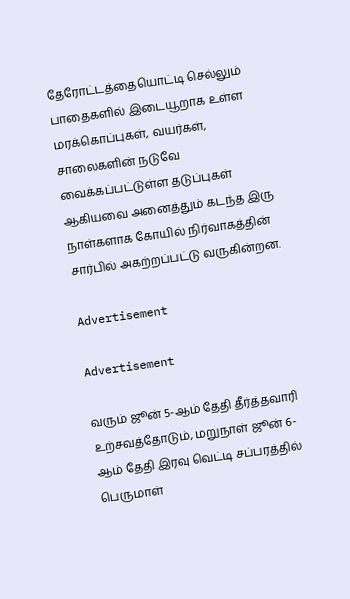தேரோட்டத்தையொட்டி செல்லும் பாதைகளில் இடையூறாக உள்ள மரக்கொப்புகள், வயர்கள், சாலைகளின் நடுவே வைக்கப்பட்டுள்ள தடுப்புகள் ஆகியவை அனைத்தும் கடந்த இரு நாள்களாக கோயில் நிர்வாகத்தின் சார்பில் அகற்றப்பட்டு வருகின்றன.

Advertisement

Advertisement

வரும் ஜூன் 5-ஆம் தேதி தீர்த்தவாரி உற்சவத்தோடும், மறுநாள் ஜூன் 6-ஆம் தேதி இரவு வெட்டி சப்பரத்தில் பெருமாள்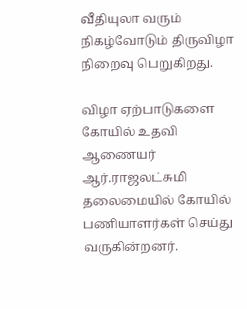வீதியுலா வரும் நிகழ்வோடும் திருவிழா நிறைவு பெறுகிறது.

விழா ஏற்பாடுகளை கோயில் உதவி ஆணையர் ஆர்.ராஜலட்சுமி தலைமையில் கோயில் பணியாளர்கள் செய்து வருகின்றனர்.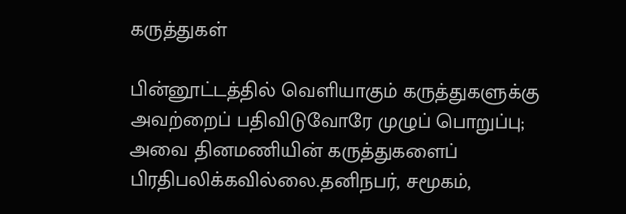கருத்துகள்

பின்னூட்டத்தில் வெளியாகும் கருத்துகளுக்கு அவற்றைப் பதிவிடுவோரே முழுப் பொறுப்பு; அவை தினமணியின் கருத்துகளைப் பிரதிபலிக்கவில்லை.தனிநபர், சமூகம்,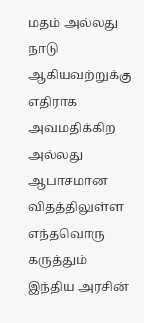மதம் அல்லது நாடு ஆகியவற்றுக்கு எதிராக அவமதிக்கிற அல்லது ஆபாசமான விதத்திலுள்ள எந்தவொரு கருத்தும் இந்திய அரசின்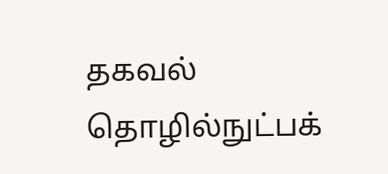தகவல் தொழில்நுட்பக்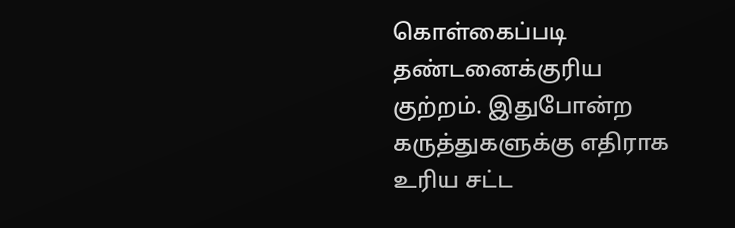கொள்கைப்படி தண்டனைக்குரிய குற்றம். இதுபோன்ற கருத்துகளுக்கு எதிராக உரிய சட்ட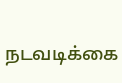நடவடிக்கை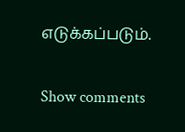எடுக்கப்படும்.

Show comments